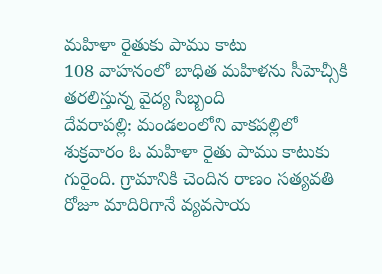మహిళా రైతుకు పాము కాటు
108 వాహనంలో బాధిత మహిళను సీహెచ్సీకి తరలిస్తున్న వైద్య సిబ్బంది
దేవరాపల్లి: మండలంలోని వాకపల్లిలో శుక్రవారం ఓ మహిళా రైతు పాము కాటుకు గురైంది. గ్రామానికి చెందిన రాణం సత్యవతి రోజూ మాదిరిగానే వ్యవసాయ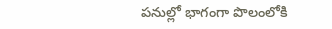పనుల్లో భాగంగా పొలంలోకి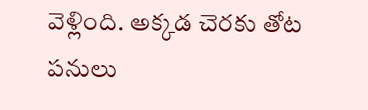వెళ్లింది. అక్కడ చెరకు తోట పనులు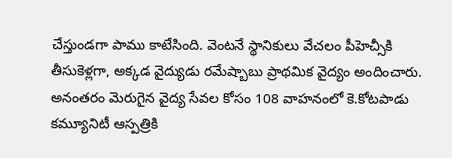చేస్తుండగా పాము కాటేసింది. వెంటనే స్థానికులు వేచలం పీహెచ్సీకి తీసుకెళ్లగా, అక్కడ వైద్యుడు రమేష్బాబు ప్రాథమిక వైద్యం అందించారు. అనంతరం మెరుగైన వైద్య సేవల కోసం 108 వాహనంలో కె.కోటపాడు కమ్యూనిటీ ఆస్పత్రికి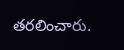తరలించారు.